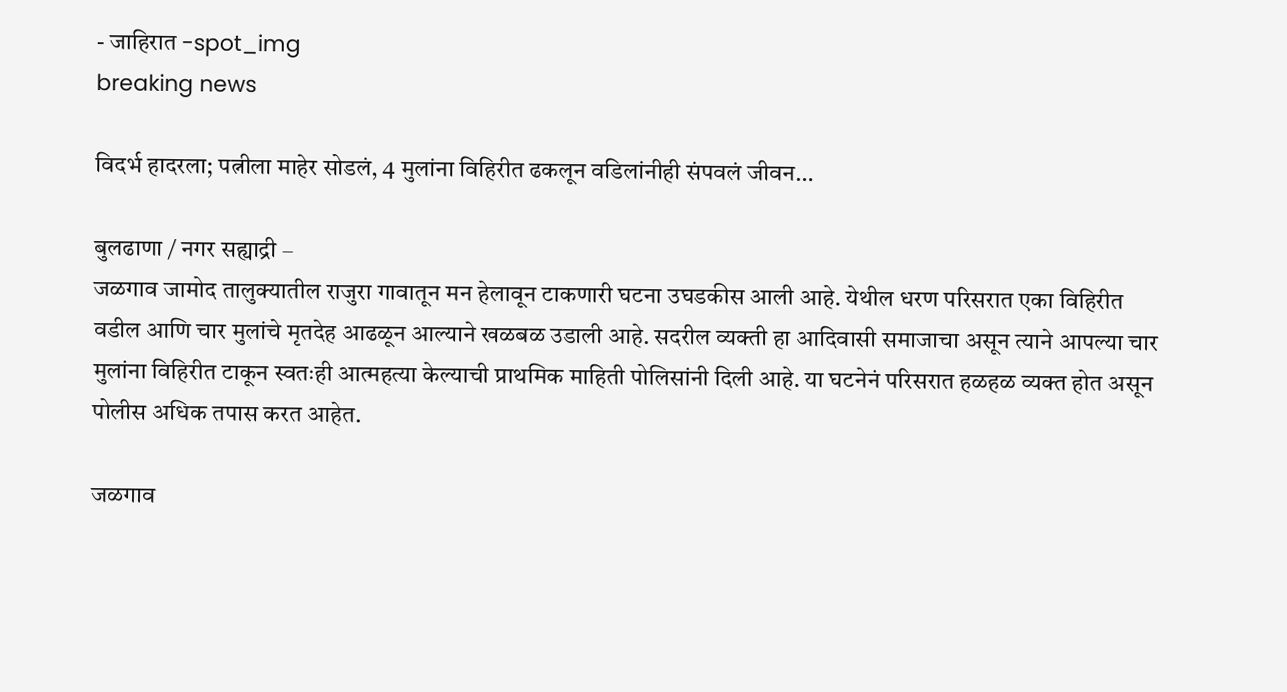- जाहिरात -spot_img
breaking news

विदर्भ हादरला; पत्नीला माहेर सोडलं, 4 मुलांना विहिरीत ढकलून वडिलांनीही संपवलं जीवन…

बुलढाणा / नगर सह्याद्री –
जळगाव जामोद तालुक्यातील राजुरा गावातून मन हेलावून टाकणारी घटना उघडकीस आली आहे. येथील धरण परिसरात एका विहिरीत वडील आणि चार मुलांचे मृतदेह आढळून आल्याने खळबळ उडाली आहे. सदरील व्यक्ती हा आदिवासी समाजाचा असून त्याने आपल्या चार मुलांना विहिरीत टाकून स्वतःही आत्महत्या केल्याची प्राथमिक माहिती पोलिसांनी दिली आहे. या घटनेनं परिसरात हळहळ व्यक्त होत असून पोलीस अधिक तपास करत आहेत.

जळगाव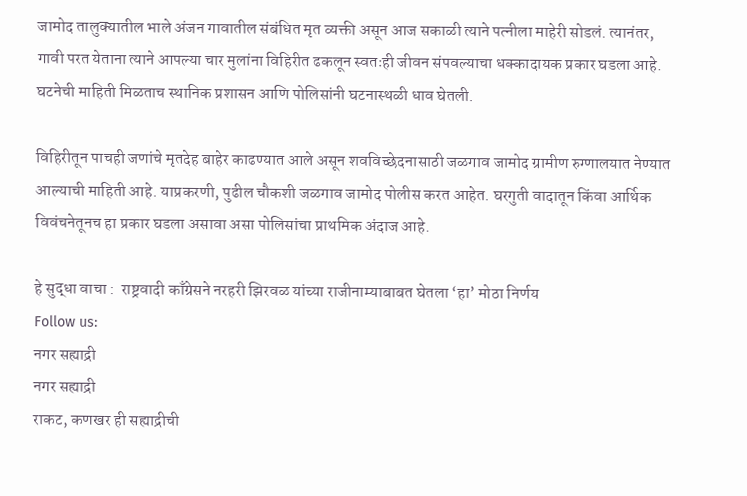जामोद तालुक्यातील भाले अंजन गावातील संबंधित मृत व्यक्ती असून आज सकाळी त्याने पत्नीला माहेरी सोडलं. त्यानंतर, गावी परत येताना त्याने आपल्या चार मुलांना विहिरीत ढकलून स्वतःही जीवन संपवल्याचा धक्कादायक प्रकार घडला आहे. घटनेची माहिती मिळताच स्थानिक प्रशासन आणि पोलिसांनी घटनास्थळी धाव घेतली.

विहिरीतून पाचही जणांचे मृतदेह बाहेर काढण्यात आले असून शवविच्छेदनासाठी जळगाव जामोद ग्रामीण रुग्णालयात नेण्यात आल्याची माहिती आहे. याप्रकरणी, पुढील चौकशी जळगाव जामोद पोलीस करत आहेत. घरगुती वादातून किंवा आर्थिक विवंचनेतूनच हा प्रकार घडला असावा असा पोलिसांचा प्राथमिक अंदाज आहे.

हे सुद्धा वाचा :  राष्ट्रवादी काँग्रेसने नरहरी झिरवळ यांच्या राजीनाम्याबाबत घेतला ‘हा’ मोठा निर्णय
Follow us:
नगर सह्याद्री
नगर सह्याद्री
राकट, कणखर ही सह्याद्रीची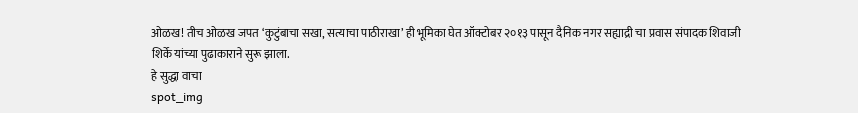ओळख! तीच ओळख जपत ‘कुटुंबाचा सखा, सत्याचा पाठीराखा’ ही भूमिका घेत ऑक्टोबर २०१३ पासून दैनिक नगर सह्याद्री चा प्रवास संपादक शिवाजी शिर्के यांच्या पुढाकाराने सुरू झाला.
हे सुद्धा वाचा
spot_img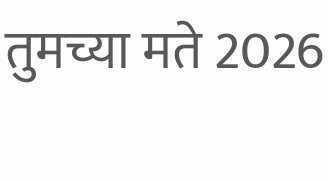तुमच्या मते 2026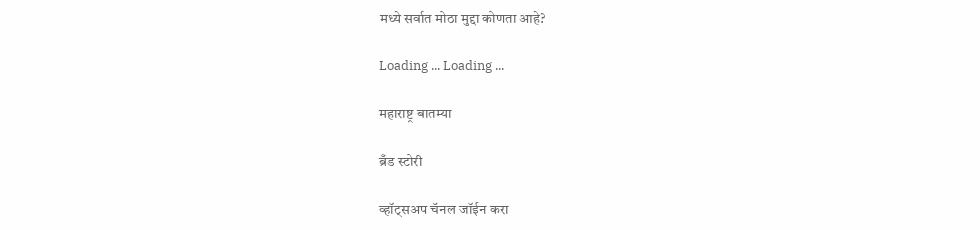मध्ये सर्वात मोठा मुद्दा कोणता आहे?

Loading ... Loading ...

महाराष्ट्र बातम्या

ब्रँड स्टोरी

व्हॉट्सअप चॅनल जॉईन करा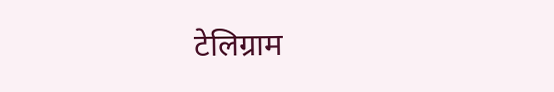टेलिग्राम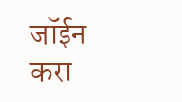जॉईन करा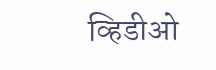व्हिडीओ